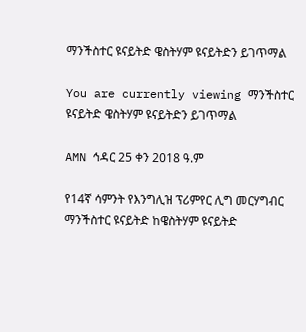ማንችስተር ዩናይትድ ዌስትሃም ዩናይትድን ይገጥማል

You are currently viewing ማንችስተር ዩናይትድ ዌስትሃም ዩናይትድን ይገጥማል

AMN ኅዳር 25 ቀን 2018 ዓ.ም

የ14ኛ ሳምንት የእንግሊዝ ፕሪምየር ሊግ መርሃግብር ማንችስተር ዩናይትድ ከዌስትሃም ዩናይትድ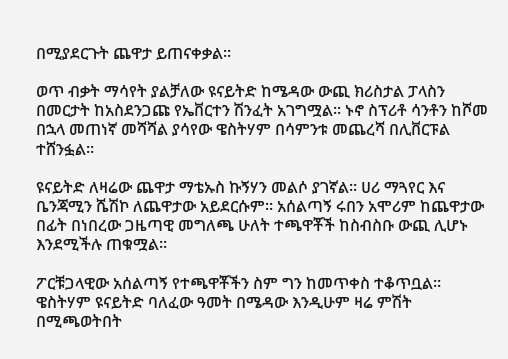በሚያደርጉት ጨዋታ ይጠናቀቃል።

ወጥ ብቃት ማሳየት ያልቻለው ዩናይትድ ከሜዳው ውጪ ክሪስታል ፓላስን በመርታት ከአስደንጋጩ የኤቨርተን ሽንፈት አገግሟል። ኑኖ ስፕሪቶ ሳንቶን ከሾመ በኋላ መጠነኛ መሻሻል ያሳየው ዌስትሃም በሳምንቱ መጨረሻ በሊቨርፑል ተሸንፏል።

ዩናይትድ ለዛሬው ጨዋታ ማቴኡስ ኩኝሃን መልሶ ያገኛል። ሀሪ ማጓየር እና ቤንጃሚን ሼሽኮ ለጨዋታው አይደርሱም። አሰልጣኝ ሩበን አሞሪም ከጨዋታው በፊት በነበረው ጋዜጣዊ መግለጫ ሁለት ተጫዋቾች ከስብስቡ ውጪ ሊሆኑ እንደሚችሉ ጠቁሟል።

ፖርቹጋላዊው አሰልጣኝ የተጫዋቾችን ስም ግን ከመጥቀስ ተቆጥቧል። ዌስትሃም ዩናይትድ ባለፈው ዓመት በሜዳው እንዲሁም ዛሬ ምሽት በሚጫወትበት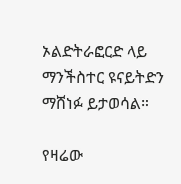ኦልድትራፎርድ ላይ ማንችስተር ዩናይትድን ማሸነፉ ይታወሳል።

የዛሬው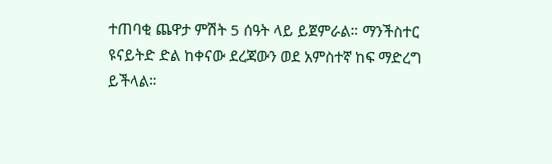ተጠባቂ ጨዋታ ምሽት 5 ሰዓት ላይ ይጀምራል። ማንችስተር ዩናይትድ ድል ከቀናው ደረጃውን ወደ አምስተኛ ከፍ ማድረግ ይችላል።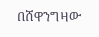በሸዋንግዛው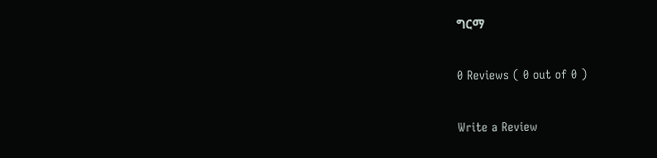ግርማ

0 Reviews ( 0 out of 0 )

Write a Review